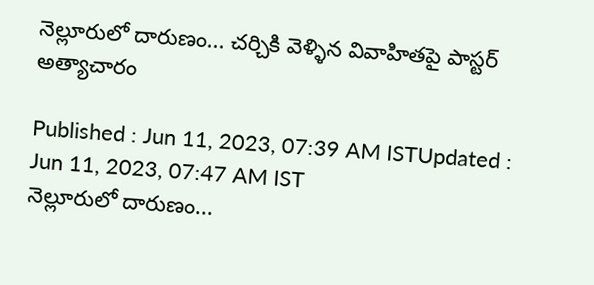నెల్లూరులో దారుణం... చర్చికి వెళ్ళిన వివాహితపై పాస్టర్ అత్యాచారం

Published : Jun 11, 2023, 07:39 AM ISTUpdated : Jun 11, 2023, 07:47 AM IST
నెల్లూరులో దారుణం...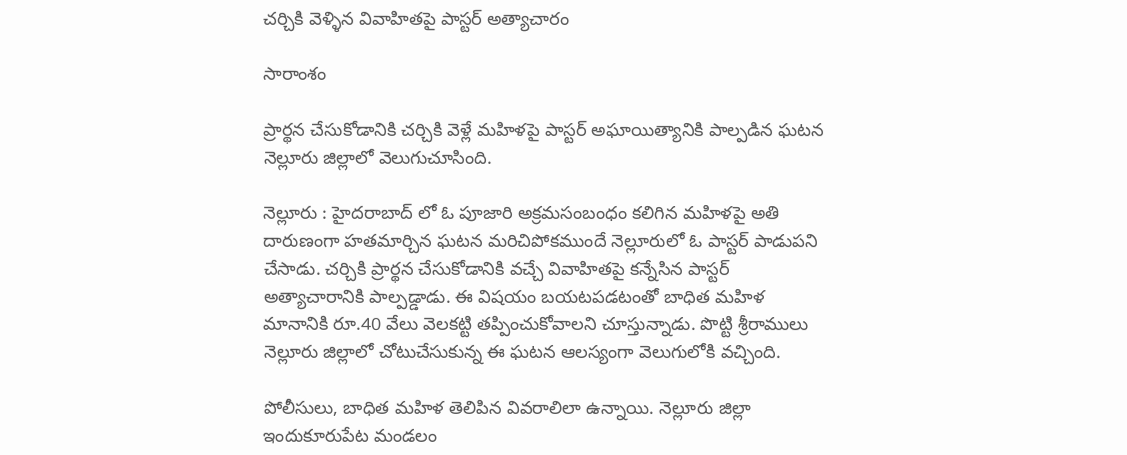చర్చికి వెళ్ళిన వివాహితపై పాస్టర్ అత్యాచారం

సారాంశం

ప్రార్థన చేసుకోడానికి చర్చికి వెళ్లే మహిళపై పాస్టర్ అఘాయిత్యానికి పాల్పడిన ఘటన నెల్లూరు జిల్లాలో వెలుగుచూసింది.

నెల్లూరు : హైదరాబాద్ లో ఓ పూజారి అక్రమసంబంధం కలిగిన మహిళపై అతి దారుణంగా హతమార్చిన ఘటన మరిచిపోకముందే నెల్లూరులో ఓ పాస్టర్ పాడుపని చేసాడు. చర్చికి ప్రార్థన చేసుకోడానికి వచ్చే వివాహితపై కన్నేసిన పాస్టర్ అత్యాచారానికి పాల్పడ్డాడు. ఈ విషయం బయటపడటంతో బాధిత మహిళ మానానికి రూ.40 వేలు వెలకట్టి తప్పించుకోవాలని చూస్తున్నాడు. పొట్టి శ్రీరాములు నెల్లూరు జిల్లాలో చోటుచేసుకున్న ఈ ఘటన ఆలస్యంగా వెలుగులోకి వచ్చింది.

పోలీసులు, బాధిత మహిళ తెలిపిన వివరాలిలా ఉన్నాయి. నెల్లూరు జిల్లా ఇందుకూరుపేట మండలం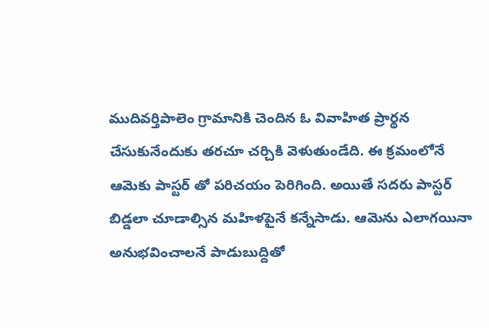ముదివర్తిపాలెం గ్రామానికి చెందిన ఓ వివాహిత ప్రార్థన చేసుకునేందుకు తరచూ చర్చికి వెళుతుండేది. ఈ క్రమంలోనే ఆమెకు పాస్టర్ తో పరిచయం పెరిగింది. అయితే సదరు పాస్టర్ బిడ్డలా చూడాల్సిన మహిళపైనే కన్నేసాడు. ఆమెను ఎలాగయినా అనుభవించాలనే పాడుబుద్దితో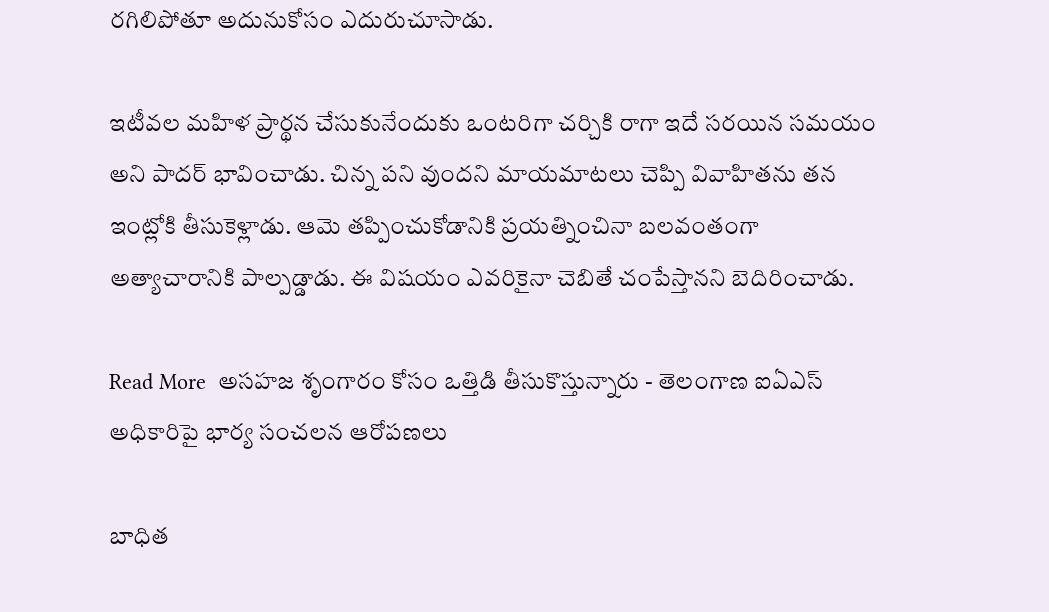రగిలిపోతూ అదునుకోసం ఎదురుచూసాడు.

ఇటీవల మహిళ ప్రార్థన చేసుకునేందుకు ఒంటరిగా చర్చికి రాగా ఇదే సరయిన సమయం అని పాదర్ భావించాడు. చిన్న పని వుందని మాయమాటలు చెప్పి వివాహితను తన ఇంట్లోకి తీసుకెళ్లాడు. ఆమె తప్పించుకోడానికి ప్రయత్నించినా బలవంతంగా అత్యాచారానికి పాల్పడ్డాడు. ఈ విషయం ఎవరికైనా చెబితే చంపేస్తానని బెదిరించాడు.

Read More  అసహజ శృంగారం కోసం ఒత్తిడి తీసుకొస్తున్నారు - తెలంగాణ ఐఏఎస్ అధికారిపై భార్య సంచలన ఆరోపణలు

బాధిత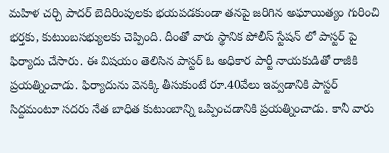మహిళ చర్చి పాదర్ బెదిరింపులకు భయపడకుండా తనపై జరిగిన అఘాయిత్యం గురించి భర్తకు, కుటుంబసభ్యులకు చెప్పింది. దీంతో వారు స్థానిక పోలీస్ స్టేషన్ లో పాస్టర్ పై ఫిర్యాదు చేసారు. ఈ విషయం తెలిసిన పాస్టర్ ఓ అధికార పార్టీ నాయకుడితో రాజీకి ప్రయత్నించాడు. ఫిర్యాదును వెనక్కి తీసుకుంటే రూ.40వేలు ఇవ్వడానికి పాస్టర్ సిద్దమంటూ సదరు నేత బాధిత కుటుంబాన్ని ఒప్పించడానికి ప్రయత్నించాడు. కానీ వారు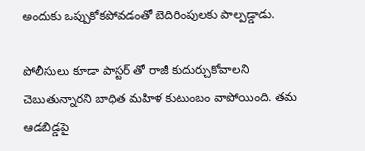అందుకు ఒప్పుకోకపోవడంతో బెదిరింపులకు పాల్పడ్డాడు.

పోలీసులు కూడా పాస్టర్ తో రాజీ కుదుర్చుకోవాలని చెబుతున్నారని బాధిత మహిళ కుటుంబం వాపోయింది. తమ ఆడబిడ్డపై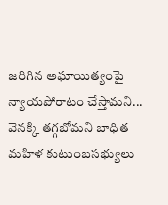జరిగిన అఘాయిత్యంపై న్యాయపోరాటం చేస్తామని... వెనక్కి తగ్గబోమని బాధిత మహిళ కుటుంబసభ్యులు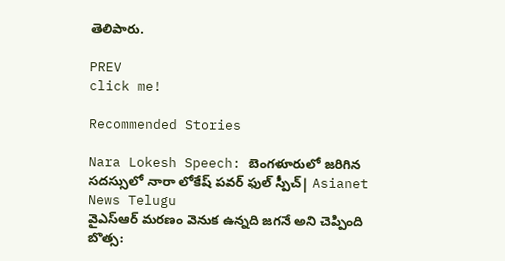తెలిపారు.

PREV
click me!

Recommended Stories

Nara Lokesh Speech: బెంగళూరులో జరిగిన సదస్సులో నారా లోకేష్ పవర్ ఫుల్ స్పీచ్| Asianet News Telugu
వైఎస్ఆర్ మరణం వెనుక ఉన్నది జగనే అని చెప్పింది బొత్స: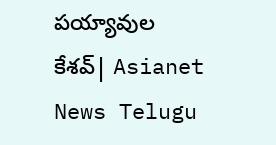పయ్యావుల కేశవ్| Asianet News Telugu